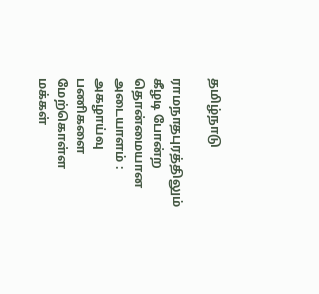தமிழ்நாடு

ராமநாதபுரத்திலும் கீழடி போன்ற தொன்மையான அடையாளம் : அகழாய்வு பணிகளை மேற்கொள்ள மக்கள்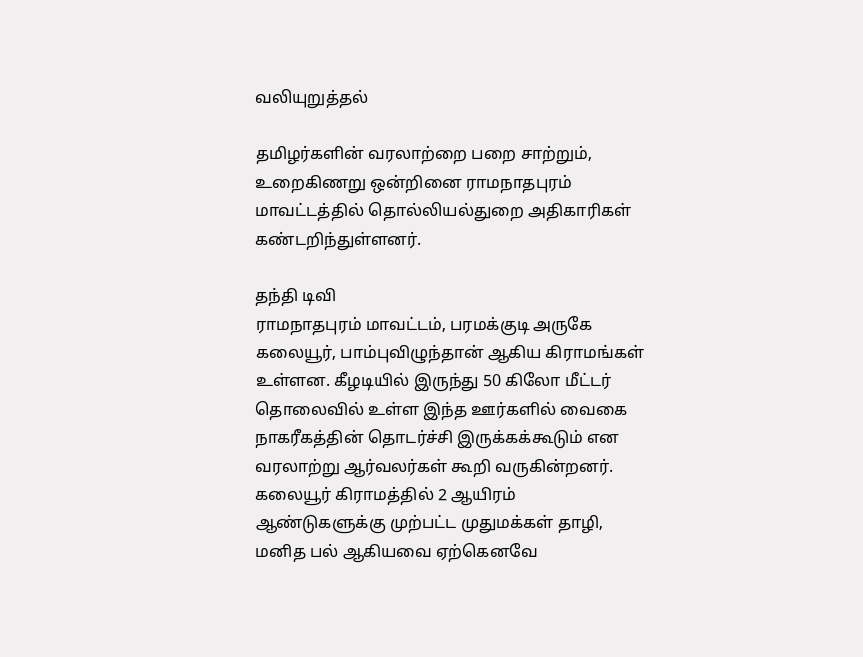வலியுறுத்தல்

தமிழர்களின் வரலாற்றை பறை சாற்றும், உறைகிணறு ஒன்றினை ராமநாதபுரம் மாவட்டத்தில் தொல்லியல்துறை அதிகாரிகள் கண்டறிந்துள்ளனர்.

தந்தி டிவி
ராமநாதபுரம் மாவட்டம், பரமக்குடி அருகே கலையூர், பாம்புவிழுந்தான் ஆகிய கிராமங்கள் உள்ளன. கீழடியில் இருந்து 50 கிலோ மீட்டர் தொலைவில் உள்ள இந்த ஊர்களில் வைகை நாகரீகத்தின் தொடர்ச்சி இருக்கக்கூடும் என வரலாற்று ஆர்வலர்கள் கூறி வருகின்றனர். கலையூர் கிராமத்தில் 2 ஆயிரம் ஆண்டுகளுக்கு முற்பட்ட முதுமக்கள் தாழி, மனித பல் ஆகியவை ஏற்கெனவே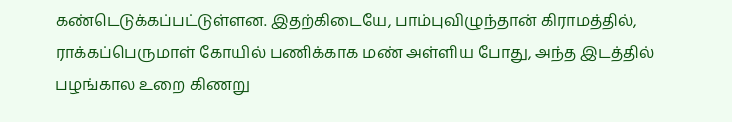கண்டெடுக்கப்பட்டுள்ளன. இதற்கிடையே, பாம்புவிழுந்தான் கிராமத்தில், ராக்கப்பெருமாள் கோயில் பணிக்காக மண் அள்ளிய போது, அந்த இடத்தில் பழங்கால உறை கிணறு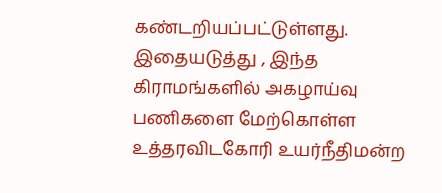கண்டறியப்பட்டுள்ளது. இதையடுத்து , இந்த கிராமங்களில் அகழாய்வு பணிகளை மேற்கொள்ள உத்தரவிடகோரி உயர்நீதிமன்ற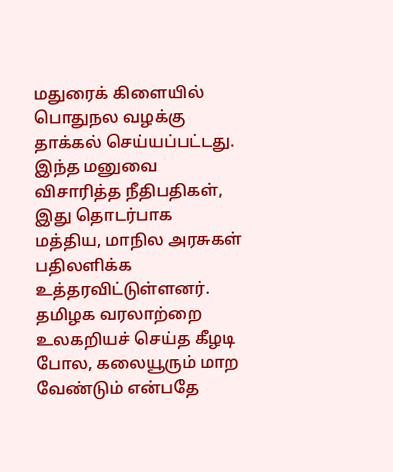மதுரைக் கிளையில் பொதுநல வழக்கு தாக்கல் செய்யப்பட்டது. இந்த மனுவை விசாரித்த நீதிபதிகள், இது தொடர்பாக மத்திய, மாநில அரசுகள் பதிலளிக்க உத்தரவிட்டுள்ளனர். தமிழக வரலாற்றை உலகறியச் செய்த கீழடி போல, கலையூரும் மாற வேண்டும் என்பதே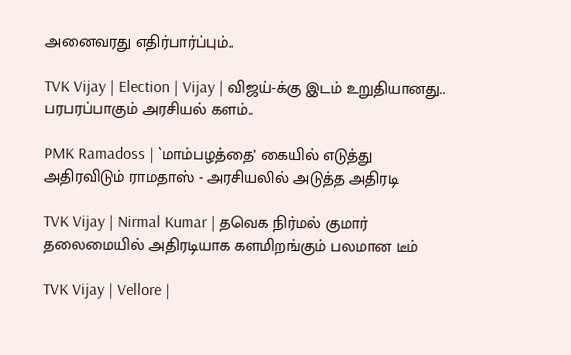அனைவரது எதிர்பார்ப்பும்..

TVK Vijay | Election | Vijay | விஜய்-க்கு இடம் உறுதியானது.. பரபரப்பாகும் அரசியல் களம்..

PMK Ramadoss | `மாம்பழத்தை’ கையில் எடுத்து அதிரவிடும் ராமதாஸ் - அரசியலில் அடுத்த அதிரடி

TVK Vijay | Nirmal Kumar | தவெக நிர்மல் குமார் தலைமையில் அதிரடியாக களமிறங்கும் பலமான டீம்

TVK Vijay | Vellore |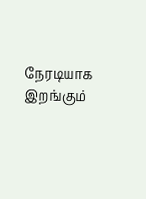நேரடியாக இறங்கும்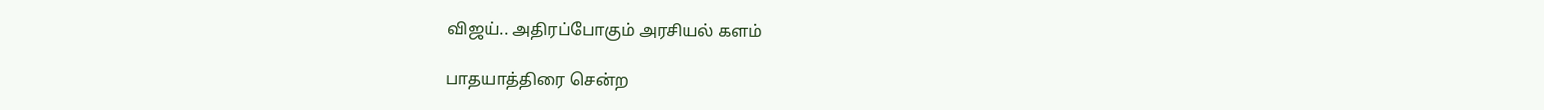விஜய்.. அதிரப்போகும் அரசியல் களம்

பாதயாத்திரை சென்ற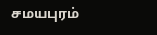சமயபுரம்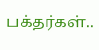பக்தர்கள்..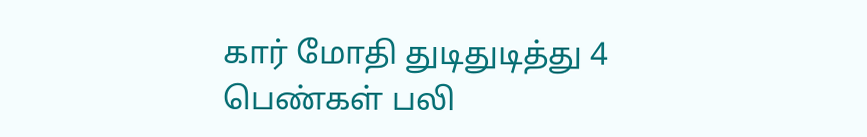கார் மோதி துடிதுடித்து 4 பெண்கள் பலி